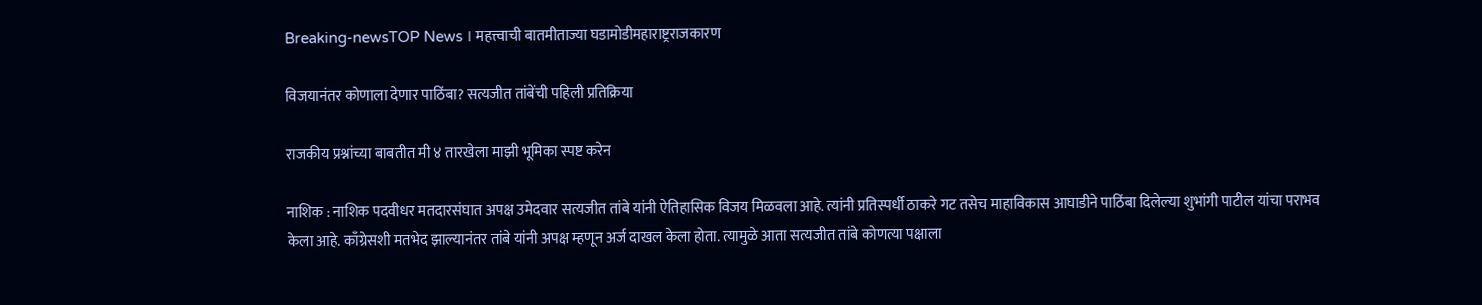Breaking-newsTOP News । महत्त्वाची बातमीताज्या घडामोडीमहाराष्ट्रराजकारण

विजयानंतर कोणाला देणार पाठिंबा? सत्यजीत तांबेंची पहिली प्रतिक्रिया

राजकीय प्रश्नांच्या बाबतीत मी ४ तारखेला माझी भूमिका स्पष्ट करेन

नाशिक : नाशिक पदवीधर मतदारसंघात अपक्ष उमेदवार सत्यजीत तांबे यांनी ऐतिहासिक विजय मिळवला आहे. त्यांनी प्रतिस्पर्धी ठाकरे गट तसेच माहाविकास आघाडीने पाठिंबा दिलेल्या शुभांगी पाटील यांचा पराभव केला आहे. काँग्रेसशी मतभेद झाल्यानंतर तांबे यांनी अपक्ष म्हणून अर्ज दाखल केला होता. त्यामुळे आता सत्यजीत तांबे कोणत्या पक्षाला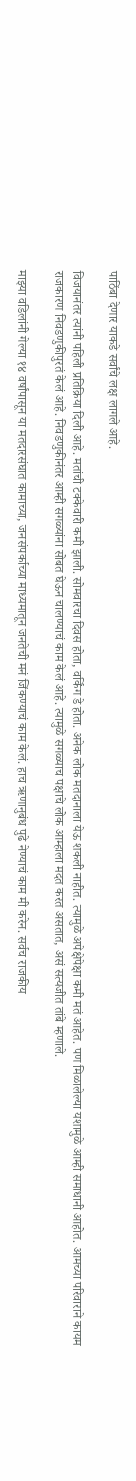पाठिंबा देणार याकडे सर्वांचे लक्ष लागले आहे.

विजयानंतर त्यांनी पहिली प्रतिक्रिया दिली आहे. मतांची टक्केवारी कमी झाली. सोमवारचा दिवस होता, वर्किंग डे होता. अनेक लोक मतदानाला येऊ शकली नाहीत. त्यामुळे अपेक्षेपेक्षा कमी मतं आहेत. पण मिळालेल्या यशामुळे आम्ही समाधानी आहोत. आमच्या परिवाराने कायम राजकारण निवडणुकीपुरतं केलं आहे. निवडणुकीनंतर आम्ही सगळ्यांना सोबत घेऊन चालण्याचं काम केलं आहे. त्यामुळे सगळ्याच पक्षाचे लोक आम्हाला मदत करत असतात, असं सत्यजीत तांबे म्हणाले.

माझ्या वडिलांनी गेल्या १४ वर्षांपासून या मतदारसंघात कामाच्या, जनसंपर्काच्या माध्यमातून जनतेची मनं जिंकण्याचं काम केलं. हाच ऋणानुबंध पुढे नेण्याचं काम मी करेन. सर्वच राजकीय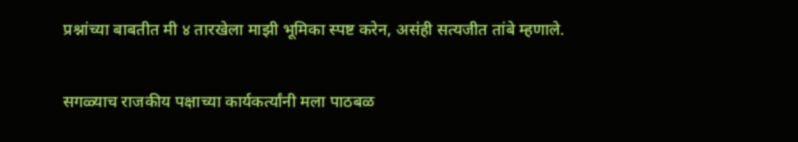प्रश्नांच्या बाबतीत मी ४ तारखेला माझी भूमिका स्पष्ट करेन, असंही सत्यजीत तांबे म्हणाले.

सगळ्याच राजकीय पक्षाच्या कार्यकर्त्यांनी मला पाठबळ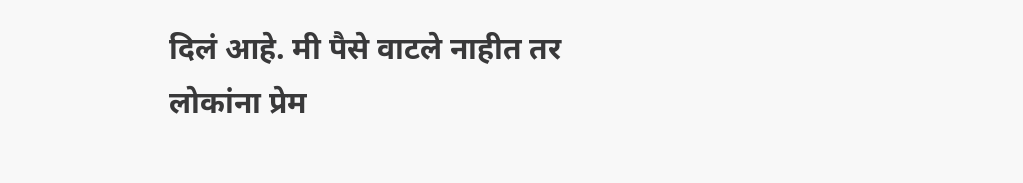दिलं आहे. मी पैसे वाटले नाहीत तर लोकांना प्रेम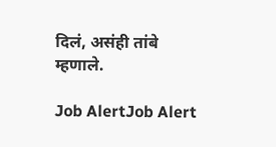दिलं, असंही तांबे म्हणाले.

Job AlertJob Alert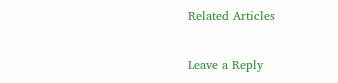Related Articles

Leave a Reply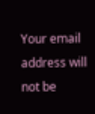Your email address will not be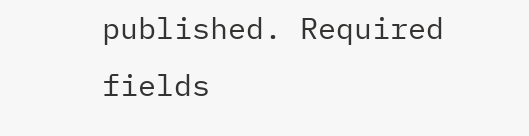published. Required fields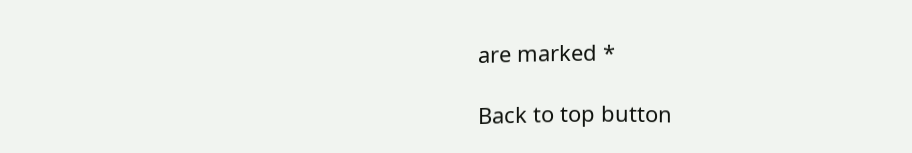are marked *

Back to top button